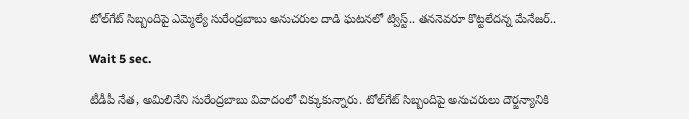టోల్‌గేట్ సిబ్బందిపై ఎమ్మెల్యే సురేంద్రబాబు అనుచరుల దాడి ఘటనలో ట్విస్ట్.. తననెవరూ కొట్టలేదన్న మేనేజర్..

Wait 5 sec.

టీడీపీ నేత, అమిలినేని సురేంద్రబాబు వివాదంలో చిక్కుకున్నారు. టోల్‌గేట్ సిబ్బందిపై అనుచరులు దౌర్జన్యానికి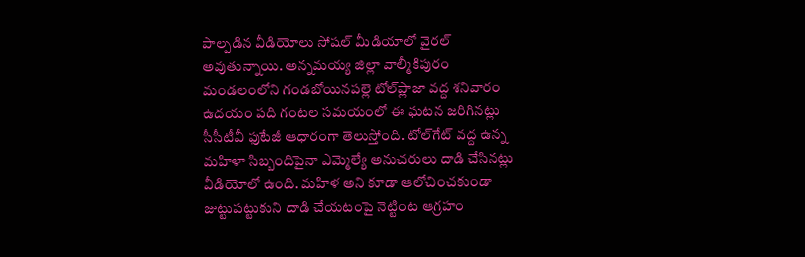పాల్పడిన వీడియోలు సోషల్ మీడియాలో వైరల్ అవుతున్నాయి. అన్నమయ్య జిల్లా వాల్మీకిపురం మండలంలోని గండబోయినపల్లె టోల్‌ప్లాజా వద్ద శనివారం ఉదయం పది గంటల సమయంలో ఈ ఘటన జరిగినట్లు సీసీటీవీ ఫుటేజీ ఆధారంగా తెలుస్తోంది. టోల్‌గేట్ వద్ద ఉన్న మహిళా సిబ్బందిపైనా ఎమ్మెల్యే అనుచరులు దాడి చేసినట్లు వీడియోలో ఉంది. మహిళ అని కూడా ఆలోచించకుండా జుట్టుపట్టుకుని దాడి చేయటంపై నెట్టింట ఆగ్రహం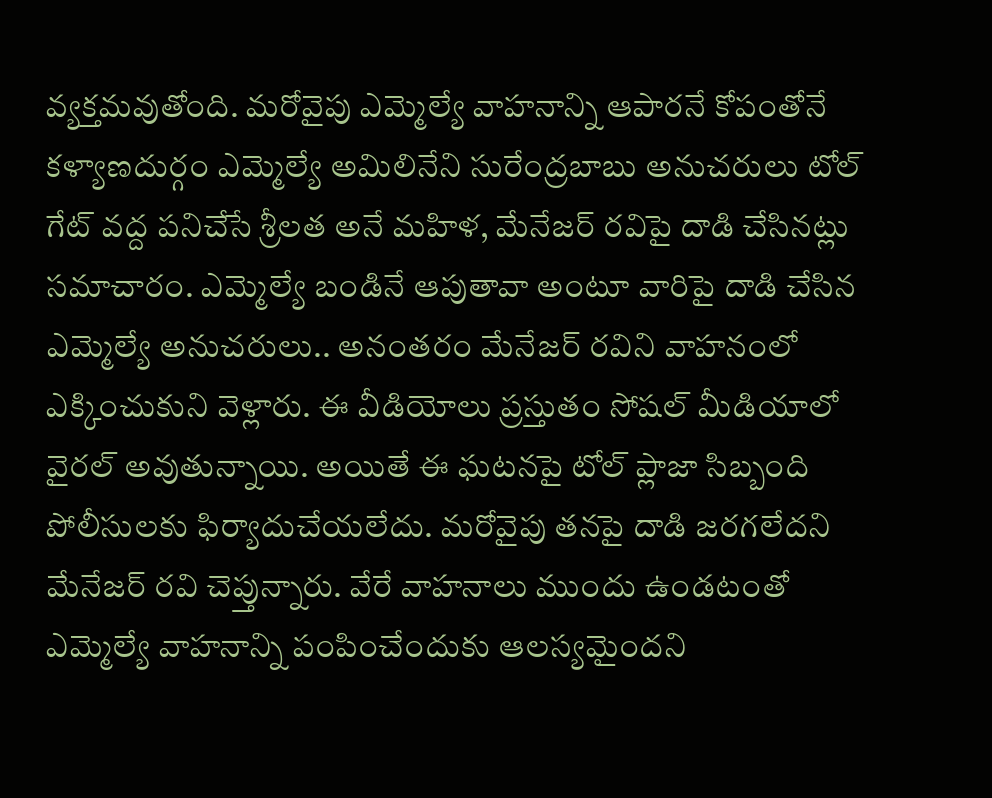వ్యక్తమవుతోంది. మరోవైపు ఎమ్మెల్యే వాహనాన్ని ఆపారనే కోపంతోనే కళ్యాణదుర్గం ఎమ్మెల్యే అమిలినేని సురేంద్రబాబు అనుచరులు టోల్ గేట్ వద్ద పనిచేసే శ్రీలత అనే మహిళ, మేనేజర్ రవిపై దాడి చేసినట్లు సమాచారం. ఎమ్మెల్యే బండినే ఆపుతావా అంటూ వారిపై దాడి చేసిన ఎమ్మెల్యే అనుచరులు.. అనంతరం మేనేజర్ రవిని వాహనంలో ఎక్కించుకుని వెళ్లారు. ఈ వీడియోలు ప్రస్తుతం సోషల్ మీడియాలో వైరల్ అవుతున్నాయి. అయితే ఈ ఘటనపై టోల్ ప్లాజా సిబ్బంది పోలీసులకు ఫిర్యాదుచేయలేదు. మరోవైపు తనపై దాడి జరగలేదని మేనేజర్ రవి చెప్తున్నారు. వేరే వాహనాలు ముందు ఉండటంతో ఎమ్మెల్యే వాహనాన్ని పంపించేందుకు ఆలస్యమైందని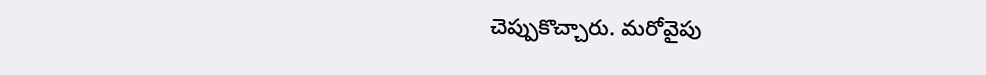చెప్పుకొచ్చారు. మరోవైపు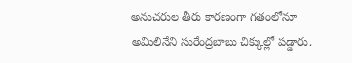అనుచరుల తీరు కారణంగా గతంలోనూ అమిలినేని సురేంద్రబాబు చిక్కుల్లో పడ్డారు.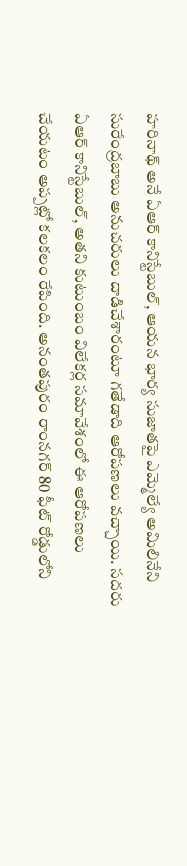హరినాథ్ అనే ఏఆర్ కానిస్టేబుల్, ఆయన భార్య సుజాతపై ఎమ్మెల్యే అమిలినేని సురేంద్రబాబు అనుచరులు దాడిచేశారంటూ గతేడాది ఆరోపణలు వచ్చాయి. సదరు ఏఆర్ కానిస్టేబుల్, అతని కుటుంబం విలేకర్ల సమావేశంలో ఈ ఆరోపణలు చేయటం అప్పట్లో కలకలం రేపింది. అనంతపురం రాంనగర్‌ 80 ఫీట్ రోడ్డులోని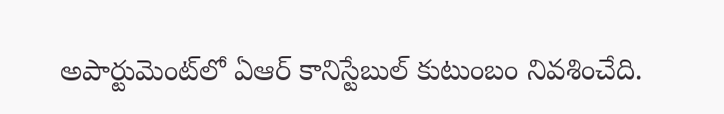అపార్టుమెంట్‌లో ఏఆర్ కానిస్టేబుల్ కుటుంబం నివశించేది.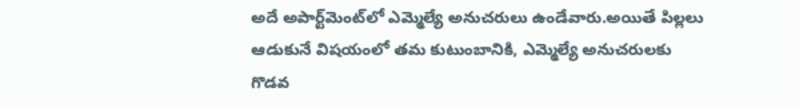అదే అపార్ట్‌మెంట్‌లో ఎమ్మెల్యే అనుచరులు ఉండేవారు.అయితే పిల్లలు ఆడుకునే విషయంలో తమ కుటుంబానికి, ఎమ్మెల్యే అనుచరులకు గొడవ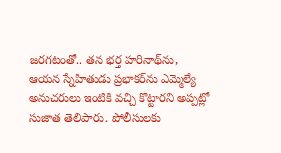జరగటంతో.. తన భర్త హరినాథ్‌ను, ఆయన స్నేహితుడు ప్రభాకర్‌ను ఎమ్మెల్యే అనుచరులు ఇంటికి వచ్చి కొట్టారని అప్పట్లో సుజాత తెలిపారు. పోలీసులకు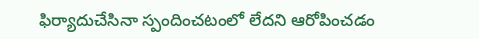ఫిర్యాదుచేసినా స్పందించటంలో లేదని ఆరోపించడం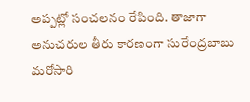అప్పట్లో సంచలనం రేపింది. తాజాగా అనుచరుల తీరు కారణంగా సురేంద్రబాబు మరోసారి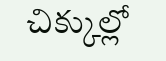చిక్కుల్లో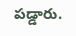పడ్డారు.